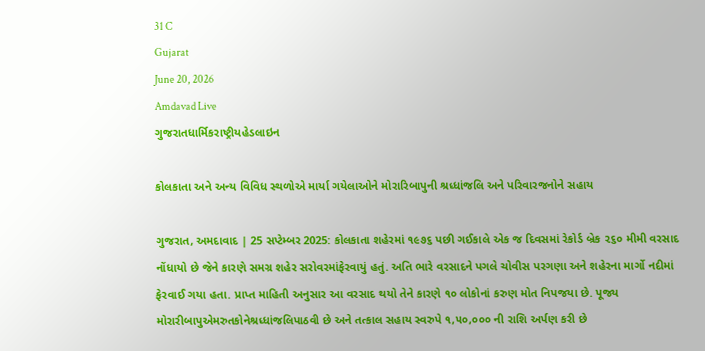31 C
Gujarat
June 20, 2026
Amdavad Live
ગુજરાતધાર્મિકરાષ્ટ્રીયહેડલાઇન

કોલકાતા અને અન્ય વિવિધ સ્થળોએ માર્યા ગયેલાઓને મોરારિબાપુની શ્રધ્ધાંજલિ અને પરિવારજનોને સહાય

ગુજરાત, અમદાવાદ | 25 સપ્ટેમ્બર 2025: કોલકાતા શહેરમાં ૧૯૭૬ પછી ગઈકાલે એક જ દિવસમાં રેકોર્ડ બ્રેક ૨૬૦ મીમી વરસાદ નોંધાયો છે જેને કારણે સમગ્ર શહેર સરોવરમાંફેરવાયું હતું. અતિ ભારે વરસાદને પગલે ચોવીસ પરગણા અને શહેરના માર્ગો નદીમાં ફેરવાઈ ગયા હતા. પ્રાપ્ત માહિતી અનુસાર આ વરસાદ થયો તેને કારણે ૧૦ લોકોનાં કરુણ મોત નિપજયા છે. પૂજ્ય મોરારીબાપુએમરુતકોનેશ્રધ્ધાંજલિપાઠવી છે અને તત્કાલ સહાય સ્વરુપે ૧,૫૦,૦૦૦ ની રાશિ અર્પણ કરી છે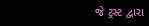જે ટ્રસ્ટ દ્વારા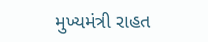મુખ્યમંત્રી રાહત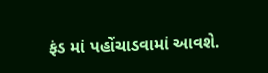ફંડ માં પહોંચાડવામાં આવશે.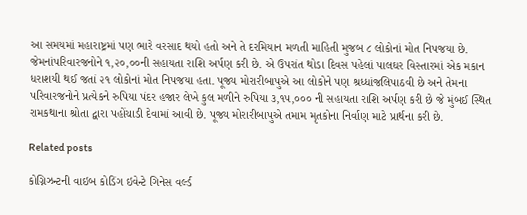આ સમયમાં મહારાષ્ટ્રમાં પણ ભારે વરસાદ થયો હતો અને તે દરમિયાન મળતી માહિતી મુજબ ૮ લોકોનાં મોત નિપજયા છે. જેમનાંપરિવારજનોને ૧,૨૦,૦૦ની સહાયતા રાશિ અર્પણ કરી છે. એ ઉપરાંત થોડા દિવસ પહેલાં પાલઘર વિસ્તારમાં એક મકાન ધરાશયી થઈ જતાં ૨૧ લોકોનાં મોત નિપજયા હતા. પૂજ્ય મોરારીબાપુએ આ લોકોને પણ શ્રધ્ધાંજલિપાઠવી છે અને તેમના પરિવારજનોને પ્રત્યેકને રુપિયા પંદર હજાર લેખે કુલ મળીને રુપિયા ૩,૧૫,૦૦૦ ની સહાયતા રાશિ અર્પણ કરી છે જે મુંબઈ સ્થિત રામકથાના શ્રોતા દ્વારા પહોંચાડી દેવામાં આવી છે. પૂજ્ય મોરારીબાપુએ તમામ મૃતકોના નિર્વાણ માટે પ્રાર્થના કરી છે.

Related posts

કોગ્નિઝન્ટની વાઇબ કોડિંગ ઇવેન્ટે ગિનેસ વર્લ્ડ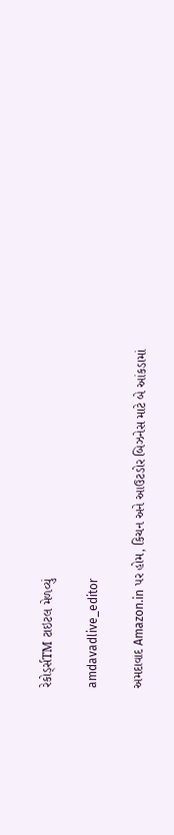રેકોર્ડ્સTM ટાઇટલ મેળવ્યું

amdavadlive_editor

અમદાવાદ Amazon.in પર હોમ, કિચન અને આઉટડોર બિઝનેસ માટે બે આંકડામાં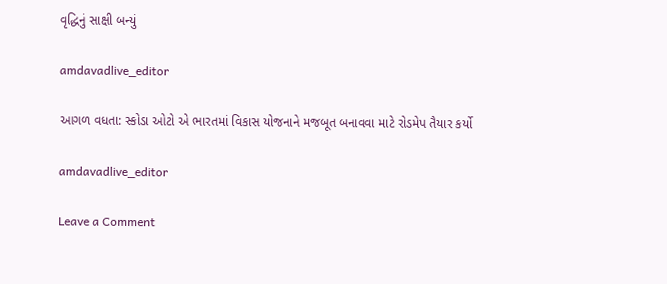વૃદ્ધિનું સાક્ષી બન્યું

amdavadlive_editor

આગળ વધતા: સ્કોડા ઓટો એ ભારતમાં વિકાસ યોજનાને મજબૂત બનાવવા માટે રોડમેપ તૈયાર કર્યો

amdavadlive_editor

Leave a Comment